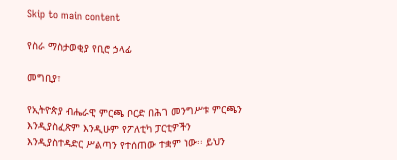Skip to main content

የስራ ማስታወቂያ የቢሮ ኃላፊ

መግቢያ፣

የኢትዮጵያ ብሔራዊ ምርጫ ቦርድ በሕገ መንግሥቱ ምርጫን እንዲያስፈጽም እንዲሁም የፖለቲካ ፓርቲዎችን እንዲያስተዳድር ሥልጣን የተሰጠው ተቋም ነው፡፡ ይህን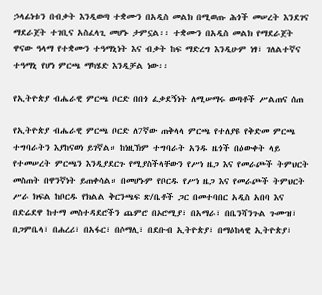ኃላፊነቱን በብቃት እንዲወጣ ተቋሙን በአዲስ መልክ በሚወጡ ሕጎች መሠረት እንደገና ማደራጀት ተገቢና አስፈላጊ መሆኑ ታምኗል፡፡ ተቋሙን በአዲስ መልክ የማደራጀት ዋናው ዓላማ የተቋሙን ተዓማኒነት እና ብቃት ከፍ ማድረግ እንዲሁም ነፃ፣ ገለልተኛና ተዓማኒ የሆነ ምርጫ ማካሄድ እንዲቻል ነው፡፡

የኢትዮጵያ ብሔራዊ ምርጫ ቦርድ በበጎ ፈቃደኝነት ለሚሠማሩ ወጣቶች ሥልጠና ሰጠ

የኢትዮጵያ ብሔራዊ ምርጫ ቦርድ ለ7ኛው ጠቅላላ ምርጫ የተለያዩ የቅድመ ምርጫ ተግባራትን እያከናወነ ይገኛል። ከነዚኽም ተግባራት አንዱ ዜጎች በዕውቀት ላይ የተመሠረት ምርጫን እንዲያደርጉ የሚያስችላቸውን የሥነ ዜጋ እና የመራጮች ትምህርት መስጠት በዋንኛነት ይጠቀሳል። በመሆኑም የቦርዱ የሥነ ዜጋ እና የመራጮች ትምህርት ሥራ ክፍል ከቦርዱ የክልል ቅርንጫፍ ጽ/ቤቶች ጋር በመተባበር አዲስ አበባ እና በድሬደዋ ከተማ መስተዳደሮችን ጨምሮ በኦሮሚያ፣ በአማራ፣ በቤንሻንጉል ጉሙዝ፣ በጋምቤላ፣ በሐረሪ፣ በአፋር፣ በሶማሊ፣ በደቡብ ኢትዮጵያ፣ በማዕከላዊ ኢትዮጵያ፣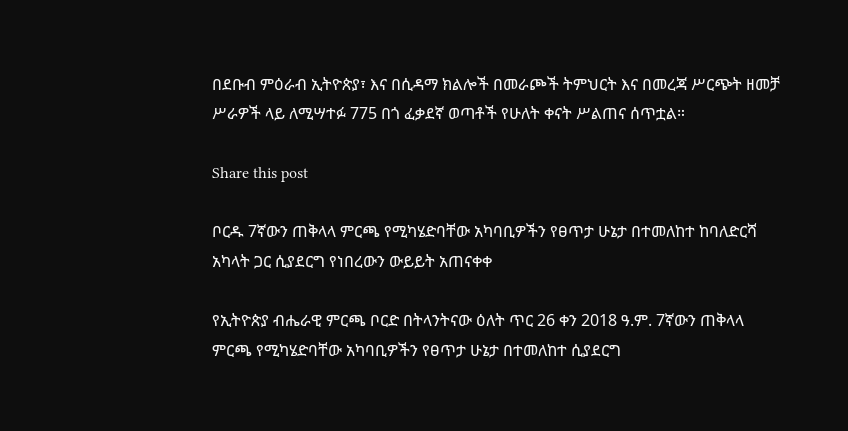በደቡብ ምዕራብ ኢትዮጵያ፣ እና በሲዳማ ክልሎች በመራጮች ትምህርት እና በመረጃ ሥርጭት ዘመቻ ሥራዎች ላይ ለሚሣተፉ 775 በጎ ፈቃደኛ ወጣቶች የሁለት ቀናት ሥልጠና ሰጥቷል።

Share this post

ቦርዱ 7ኛውን ጠቅላላ ምርጫ የሚካሄድባቸው አካባቢዎችን የፀጥታ ሁኔታ በተመለከተ ከባለድርሻ አካላት ጋር ሲያደርግ የነበረውን ውይይት አጠናቀቀ

የኢትዮጵያ ብሔራዊ ምርጫ ቦርድ በትላንትናው ዕለት ጥር 26 ቀን 2018 ዓ.ም. 7ኛውን ጠቅላላ ምርጫ የሚካሄድባቸው አካባቢዎችን የፀጥታ ሁኔታ በተመለከተ ሲያደርግ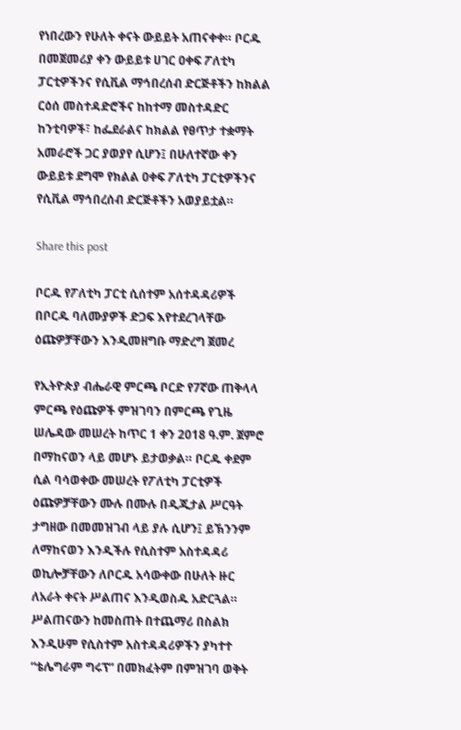የነበረውን የሁለት ቀናት ውይይት አጠናቀቀ። ቦርዱ በመጀመሪያ ቀን ውይይቱ ሀገር ዐቀፍ ፖለቲካ ፓርቲዎችንና የሲቪል ማኅበረሰብ ድርጅቶችን ከክልል ርዕሰ መስተዳድሮችና ከከተማ መስተዳድር ከንቲባዎች፣ ከፌደራልና ከክልል የፀጥታ ተቋማት አመራሮች ጋር ያወያየ ሲሆን፤ በሁለተኛው ቀን ውይይቱ ደግሞ የክልል ዐቀፍ ፖለቲካ ፓርቲዎችንና የሲቪል ማኅበረሰብ ድርጅቶችን አወያይቷል።

Share this post

ቦርዱ የፖለቲካ ፓርቲ ሲሰተም አሰተዳዳሪዎች በቦርዱ ባለሙያዎች ድጋፍ እየተደረገላቸው ዕጩዎቻቸውን እንዲመዘግቡ ማድረግ ጀመረ

የኢትዮጵያ ብሔራዊ ምርጫ ቦርድ የ7ኛው ጠቅላላ ምርጫ የዕጩዎች ምዝገባን በምርጫ የጊዜ ሠሌዳው መሠረት ከጥር 1 ቀን 2018 ዓ.ም. ጀምሮ በማከናወን ላይ መሆኑ ይታወቃል። ቦርዱ ቀደም ሲል ባሳወቀው መሠረት የፖለቲካ ፓርቲዎች ዕጩዎቻቸውን ሙሉ በሙሉ በዲጂታል ሥርዓት ታግዘው በመመዝገብ ላይ ያሉ ሲሆን፤ ይኽንንም ለማከናወን እንዲችሉ የሲስተም አስተዳዳሪ ወኪሎቻቸውን ለቦርዱ አሳውቀው በሁለት ዙር ለአራት ቀናት ሥልጠና እንዲወስዱ አድርጓል። ሥልጠናውን ከመስጠት በተጨማሪ በስልክ እንዲሁም የሲስተም አስተዳዳሪዎችን ያካተተ “ቴሌግራም ግሩፕ” በመክፈትም በምዝገባ ወቅት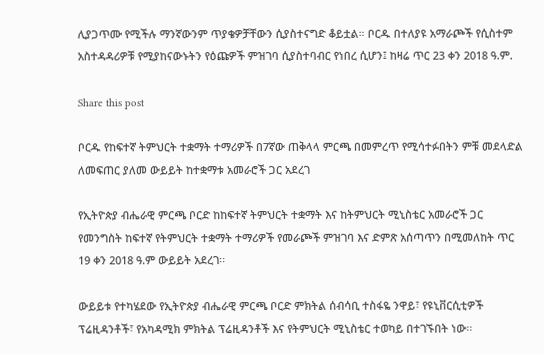ሊያጋጥሙ የሚችሉ ማንኛውንም ጥያቄዎቻቸውን ሲያስተናግድ ቆይቷል። ቦርዱ በተለያዩ አማራጮች የሲስተም አስተዳዳሪዎቹ የሚያከናውኑትን የዕጩዎች ምዝገባ ሲያስተባብር የነበረ ሲሆን፤ ከዛሬ ጥር 23 ቀን 2018 ዓ.ም.

Share this post

ቦርዱ የከፍተኛ ትምህርት ተቋማት ተማሪዎች በ7ኛው ጠቅላላ ምርጫ በመምረጥ የሚሳተፉበትን ምቹ መደላድል ለመፍጠር ያለመ ውይይት ከተቋማቱ አመራሮች ጋር አደረገ

የኢትዮጵያ ብሔራዊ ምርጫ ቦርድ ከከፍተኛ ትምህርት ተቋማት እና ከትምህርት ሚኒስቴር አመራሮች ጋር የመንግስት ከፍተኛ የትምህርት ተቋማት ተማሪዎች የመራጮች ምዝገባ እና ድምጽ አሰጣጥን በሚመለከት ጥር 19 ቀን 2018 ዓ.ም ውይይት አደረገ፡፡

ውይይቱ የተካሄደው የኢትዮጵያ ብሔራዊ ምርጫ ቦርድ ምክትል ሰብሳቢ ተስፋዬ ንዋይ፣ የዩኒቨርሲቲዎች ፕሬዚዳንቶች፣ የአካዳሚክ ምክትል ፕሬዚዳንቶች እና የትምህርት ሚኒስቴር ተወካይ በተገኙበት ነው፡፡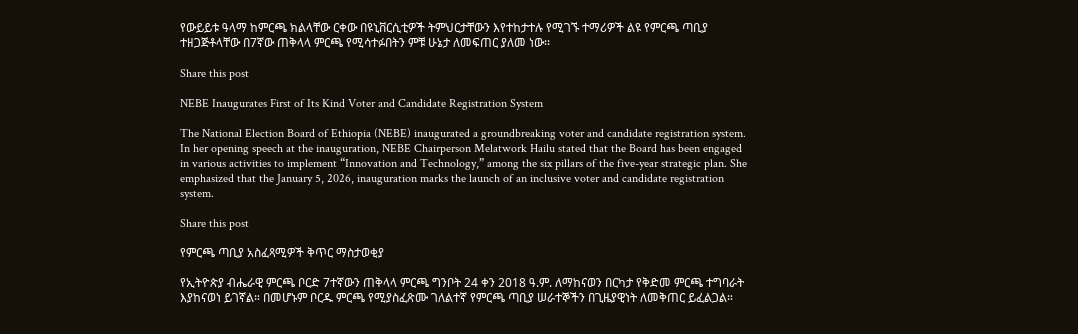የውይይቱ ዓላማ ከምርጫ ክልላቸው ርቀው በዩኒቨርሲቲዎች ትምህርታቸውን እየተከታተሉ የሚገኙ ተማሪዎች ልዩ የምርጫ ጣቢያ ተዘጋጅቶላቸው በ7ኛው ጠቅላላ ምርጫ የሚሳተፉበትን ምቹ ሁኔታ ለመፍጠር ያለመ ነው፡፡

Share this post

NEBE Inaugurates First of Its Kind Voter and Candidate Registration System

The National Election Board of Ethiopia (NEBE) inaugurated a groundbreaking voter and candidate registration system. In her opening speech at the inauguration, NEBE Chairperson Melatwork Hailu stated that the Board has been engaged in various activities to implement “Innovation and Technology,” among the six pillars of the five-year strategic plan. She emphasized that the January 5, 2026, inauguration marks the launch of an inclusive voter and candidate registration system.

Share this post

የምርጫ ጣቢያ አስፈጻሚዎች ቅጥር ማስታወቂያ

የኢትዮጵያ ብሔራዊ ምርጫ ቦርድ 7ተኛውን ጠቅላላ ምርጫ ግንቦት 24 ቀን 2018 ዓ.ም. ለማከናወን በርካታ የቅድመ ምርጫ ተግባራት እያከናወነ ይገኛል። በመሆኑም ቦርዱ ምርጫ የሚያስፈጽሙ ገለልተኛ የምርጫ ጣቢያ ሠራተኞችን በጊዜያዊነት ለመቅጠር ይፈልጋል።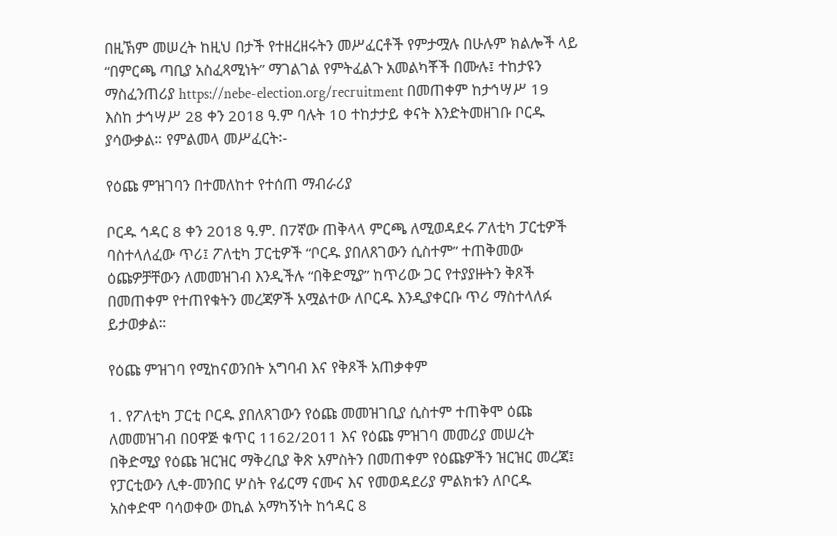በዚኽም መሠረት ከዚህ በታች የተዘረዘሩትን መሥፈርቶች የምታሟሉ በሁሉም ክልሎች ላይ “በምርጫ ጣቢያ አስፈጻሚነት” ማገልገል የምትፈልጉ አመልካቾች በሙሉ፤ ተከታዩን ማስፈንጠሪያ https://nebe-election.org/recruitment በመጠቀም ከታኅሣሥ 19 እስከ ታኅሣሥ 28 ቀን 2018 ዓ.ም ባሉት 10 ተከታታይ ቀናት እንድትመዘገቡ ቦርዱ ያሳውቃል። የምልመላ መሥፈርት፡-

የዕጩ ምዝገባን በተመለከተ የተሰጠ ማብራሪያ

ቦርዱ ኅዳር 8 ቀን 2018 ዓ.ም. በ7ኛው ጠቅላላ ምርጫ ለሚወዳደሩ ፖለቲካ ፓርቲዎች ባስተላለፈው ጥሪ፤ ፖለቲካ ፓርቲዎች “ቦርዱ ያበለጸገውን ሲስተም” ተጠቅመው ዕጩዎቻቸውን ለመመዝገብ እንዲችሉ “በቅድሚያ” ከጥሪው ጋር የተያያዙትን ቅጾች በመጠቀም የተጠየቁትን መረጃዎች አሟልተው ለቦርዱ እንዲያቀርቡ ጥሪ ማስተላለፉ ይታወቃል።

የዕጩ ምዝገባ የሚከናወንበት አግባብ እና የቅጾች አጠቃቀም

1. የፖለቲካ ፓርቲ ቦርዱ ያበለጸገውን የዕጩ መመዝገቢያ ሲስተም ተጠቅሞ ዕጩ ለመመዝገብ በዐዋጅ ቁጥር 1162/2011 እና የዕጩ ምዝገባ መመሪያ መሠረት በቅድሚያ የዕጩ ዝርዝር ማቅረቢያ ቅጽ አምስትን በመጠቀም የዕጩዎችን ዝርዝር መረጃ፤ የፓርቲውን ሊቀ-መንበር ሦስት የፊርማ ናሙና እና የመወዳደሪያ ምልክቱን ለቦርዱ አስቀድሞ ባሳወቀው ወኪል አማካኝነት ከኅዳር 8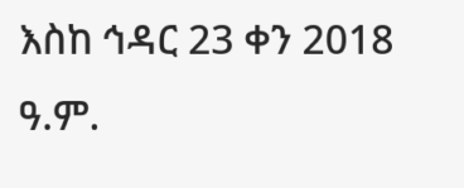እስከ ኅዳር 23 ቀን 2018 ዓ.ም.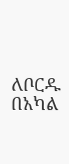ለቦርዱ በአካል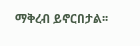ማቅረብ ይኖርበታል፡፡